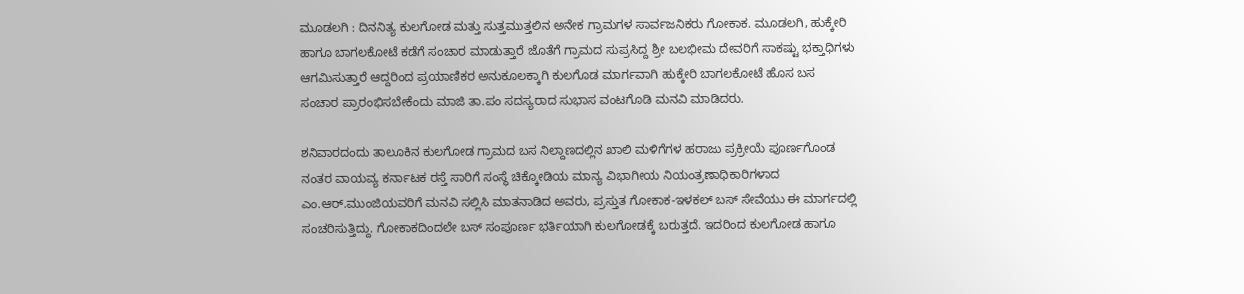ಮೂಡಲಗಿ : ದಿನನಿತ್ಯ ಕುಲಗೋಡ ಮತ್ತು ಸುತ್ತಮುತ್ತಲಿನ ಅನೇಕ ಗ್ರಾಮಗಳ ಸಾರ್ವಜನಿಕರು ಗೋಕಾಕ. ಮೂಡಲಗಿ, ಹುಕ್ಕೇರಿ ಹಾಗೂ ಬಾಗಲಕೋಟೆ ಕಡೆಗೆ ಸಂಚಾರ ಮಾಡುತ್ತಾರೆ ಜೊತೆಗೆ ಗ್ರಾಮದ ಸುಪ್ರಸಿದ್ದ ಶ್ರೀ ಬಲಭೀಮ ದೇವರಿಗೆ ಸಾಕಷ್ಟು ಭಕ್ತಾಧಿಗಳು ಆಗಮಿಸುತ್ತಾರೆ ಆದ್ದರಿಂದ ಪ್ರಯಾಣಿಕರ ಅನುಕೂಲಕ್ಕಾಗಿ ಕುಲಗೊಡ ಮಾರ್ಗವಾಗಿ ಹುಕ್ಕೇರಿ ಬಾಗಲಕೋಟೆ ಹೊಸ ಬಸ ಸಂಚಾರ ಪ್ರಾರಂಭಿಸಬೇಕೆಂದು ಮಾಜಿ ತಾ.ಪಂ ಸದಸ್ಯರಾದ ಸುಭಾಸ ವಂಟಗೊಡಿ ಮನವಿ ಮಾಡಿದರು.

ಶನಿವಾರದಂದು ತಾಲೂಕಿನ ಕುಲಗೋಡ ಗ್ರಾಮದ ಬಸ ನಿಲ್ದಾಣದಲ್ಲಿನ ಖಾಲಿ ಮಳಿಗೆಗಳ ಹರಾಜು ಪ್ರಕ್ರೀಯೆ ಪೂರ್ಣಗೊಂಡ ನಂತರ ವಾಯವ್ಯ ಕರ್ನಾಟಕ ರಸ್ತೆ ಸಾರಿಗೆ ಸಂಸ್ಥೆ ಚಿಕ್ಕೋಡಿಯ ಮಾನ್ಯ ವಿಭಾಗೀಯ ನಿಯಂತ್ರಣಾಧಿಕಾರಿಗಳಾದ ಎಂ.ಆರ್.ಮುಂಜಿಯವರಿಗೆ ಮನವಿ ಸಲ್ಲಿಸಿ ಮಾತನಾಡಿದ ಅವರು, ಪ್ರಸ್ತುತ ಗೋಕಾಕ-ಇಳಕಲ್ ಬಸ್ ಸೇವೆಯು ಈ ಮಾರ್ಗದಲ್ಲಿ ಸಂಚರಿಸುತ್ತಿದ್ದು. ಗೋಕಾಕದಿಂದಲೇ ಬಸ್ ಸಂಪೂರ್ಣ ಭರ್ತಿಯಾಗಿ ಕುಲಗೋಡಕ್ಕೆ ಬರುತ್ತದೆ. ಇದರಿಂದ ಕುಲಗೋಡ ಹಾಗೂ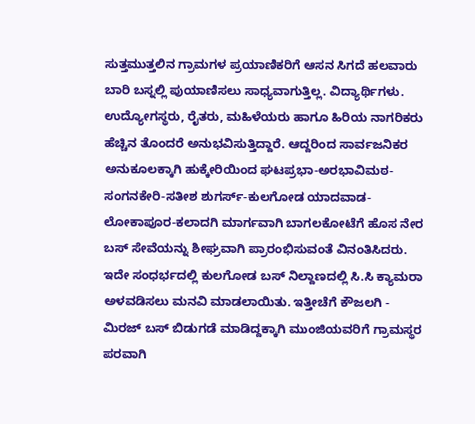ಸುತ್ತಮುತ್ತಲಿನ ಗ್ರಾಮಗಳ ಪ್ರಯಾಣಿಕರಿಗೆ ಆಸನ ಸಿಗದೆ ಹಲವಾರು ಬಾರಿ ಬಸ್ನಲ್ಲಿ ಪುಯಾಣಿಸಲು ಸಾಧ್ಯವಾಗುತ್ತಿಲ್ಲ. ವಿದ್ಯಾರ್ಥಿಗಳು. ಉದ್ಯೋಗಸ್ಥರು, ರೈತರು, ಮಹಿಳೆಯರು ಹಾಗೂ ಹಿರಿಯ ನಾಗರಿಕರು ಹೆಚ್ಚಿನ ತೊಂದರೆ ಅನುಭವಿಸುತ್ತಿದ್ದಾರೆ. ಆದ್ದರಿಂದ ಸಾರ್ವಜನಿಕರ ಅನುಕೂಲಕ್ಕಾಗಿ ಹುಕ್ಕೇರಿಯಿಂದ ಘಟಪ್ರಭಾ-ಅರಭಾವಿಮಠ-ಸಂಗನಕೇರಿ-ಸತೀಶ ಶುಗರ್ಸ್-ಕುಲಗೋಡ ಯಾದವಾಡ-ಲೋಕಾಪೂರ-ಕಲಾದಗಿ ಮಾರ್ಗವಾಗಿ ಬಾಗಲಕೋಟೆಗೆ ಹೊಸ ನೇರ ಬಸ್ ಸೇವೆಯನ್ನು ಶೀಘ್ರವಾಗಿ ಪ್ರಾರಂಭಿಸುವಂತೆ ವಿನಂತಿಸಿದರು. ಇದೇ ಸಂಧರ್ಭದಲ್ಲಿ ಕುಲಗೋಡ ಬಸ್ ನಿಲ್ದಾಣದಲ್ಲಿ ಸಿ.ಸಿ ಕ್ಯಾಮರಾ ಅಳವಡಿಸಲು ಮನವಿ ಮಾಡಲಾಯಿತು. ಇತ್ತೀಚೆಗೆ ಕೌಜಲಗಿ - ಮಿರಜ್ ಬಸ್ ಬಿಡುಗಡೆ ಮಾಡಿದ್ದಕ್ಕಾಗಿ ಮುಂಜಿಯವರಿಗೆ ಗ್ರಾಮಸ್ಥರ ಪರವಾಗಿ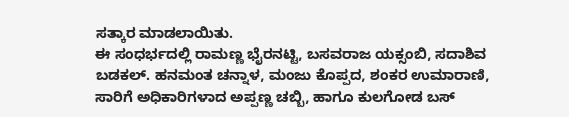ಸತ್ಕಾರ ಮಾಡಲಾಯಿತು.
ಈ ಸಂಧರ್ಭದಲ್ಲಿ ರಾಮಣ್ಣ ಭೈರನಟ್ಟಿ, ಬಸವರಾಜ ಯಕ್ಸಂಬಿ, ಸದಾಶಿವ ಬಡಕಲ್. ಹನಮಂತ ಚನ್ನಾಳ, ಮಂಜು ಕೊಪ್ಪದ, ಶಂಕರ ಉಮಾರಾಣಿ, ಸಾರಿಗೆ ಅಧಿಕಾರಿಗಳಾದ ಅಪ್ಪಣ್ಣ ಚಬ್ಬಿ, ಹಾಗೂ ಕುಲಗೋಡ ಬಸ್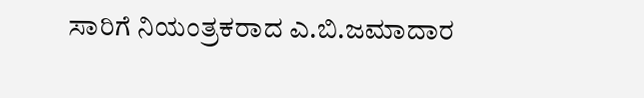ಸಾರಿಗೆ ನಿಯಂತ್ರಕರಾದ ಎ.ಬಿ.ಜಮಾದಾರ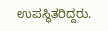ಉಪಸ್ಥಿತರಿದ್ದರು.